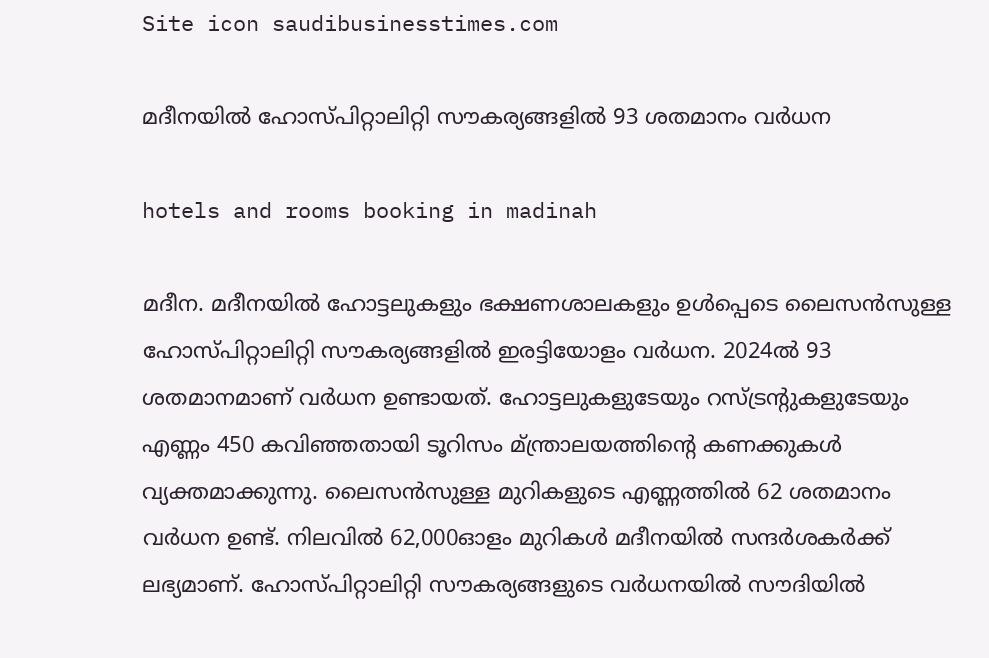Site icon saudibusinesstimes.com

മദീനയില്‍ ഹോസ്പിറ്റാലിറ്റി സൗകര്യങ്ങളില്‍ 93 ശതമാനം വര്‍ധന

hotels and rooms booking in madinah

മദീന. മദീനയില്‍ ഹോട്ടലുകളും ഭക്ഷണശാലകളും ഉള്‍പ്പെടെ ലൈസന്‍സുള്ള ഹോസ്പിറ്റാലിറ്റി സൗകര്യങ്ങളില്‍ ഇരട്ടിയോളം വര്‍ധന. 2024ല്‍ 93 ശതമാനമാണ് വര്‍ധന ഉണ്ടായത്. ഹോട്ടലുകളുടേയും റസ്ട്രന്റുകളുടേയും എണ്ണം 450 കവിഞ്ഞതായി ടൂറിസം മ്ന്ത്രാലയത്തിന്റെ കണക്കുകള്‍ വ്യക്തമാക്കുന്നു. ലൈസന്‍സുള്ള മുറികളുടെ എണ്ണത്തില്‍ 62 ശതമാനം വര്‍ധന ഉണ്ട്. നിലവില്‍ 62,000ഓളം മുറികള്‍ മദീനയില്‍ സന്ദര്‍ശകര്‍ക്ക് ലഭ്യമാണ്. ഹോസ്പിറ്റാലിറ്റി സൗകര്യങ്ങളുടെ വര്‍ധനയില്‍ സൗദിയില്‍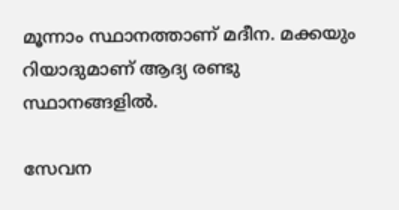മൂന്നാം സ്ഥാനത്താണ് മദീന. മക്കയും റിയാദുമാണ് ആദ്യ രണ്ടു സ്ഥാനങ്ങളില്‍.

സേവന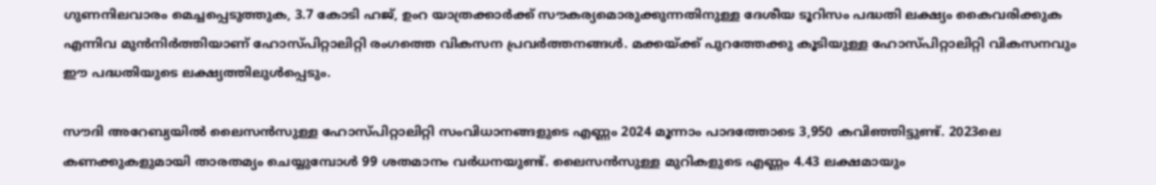ഗുണനിലവാരം മെച്ചപ്പെടുത്തുക, 3.7 കോടി ഹജ്, ഉംറ യാത്രക്കാര്‍ക്ക് സൗകര്യമൊരുക്കുന്നതിനുള്ള ദേശീയ ടൂറിസം പദ്ധതി ലക്ഷ്യം കൈവരിക്കുക എന്നിവ മുന്‍നിര്‍ത്തിയാണ് ഹോസ്പിറ്റാലിറ്റി രംഗത്തെ വികസന പ്രവര്‍ത്തനങ്ങള്‍. മക്കയ്ക്ക് പുറത്തേക്കു കൂടിയുള്ള ഹോസ്പിറ്റാലിറ്റി വികസനവും ഈ പദ്ധതിയുടെ ലക്ഷ്യത്തിലുള്‍പ്പെടും.

സൗദി അറേബ്യയില്‍ ലൈസന്‍സുള്ള ഹോസ്പിറ്റാലിറ്റി സംവിധാനങ്ങളുടെ എണ്ണം 2024 മൂന്നാം പാദത്തോടെ 3,950 കവിഞ്ഞിട്ടുണ്ട്. 2023ലെ കണക്കുകളുമായി താരതമ്യം ചെയ്യുമ്പോള്‍ 99 ശതമാനം വര്‍ധനയുണ്ട്. ലൈസന്‍സുള്ള മുറികളുടെ എണ്ണം 4.43 ലക്ഷമായും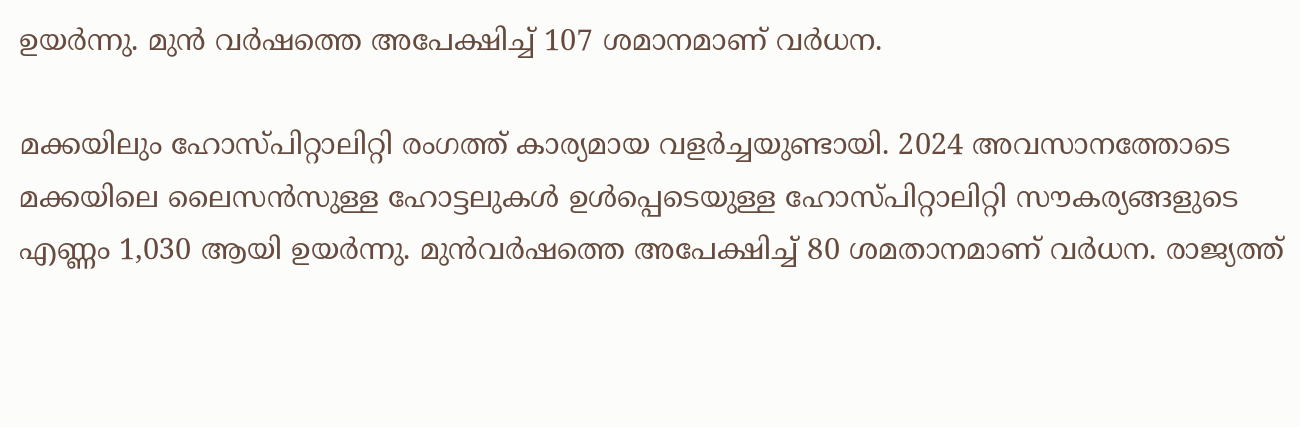ഉയര്‍ന്നു. മുന്‍ വര്‍ഷത്തെ അപേക്ഷിച്ച് 107 ശമാനമാണ് വര്‍ധന.

മക്കയിലും ഹോസ്പിറ്റാലിറ്റി രംഗത്ത് കാര്യമായ വളര്‍ച്ചയുണ്ടായി. 2024 അവസാനത്തോടെ മക്കയിലെ ലൈസന്‍സുള്ള ഹോട്ടലുകള്‍ ഉള്‍പ്പെടെയുള്ള ഹോസ്പിറ്റാലിറ്റി സൗകര്യങ്ങളുടെ എണ്ണം 1,030 ആയി ഉയര്‍ന്നു. മുന്‍വര്‍ഷത്തെ അപേക്ഷിച്ച് 80 ശമതാനമാണ് വര്‍ധന. രാജ്യത്ത്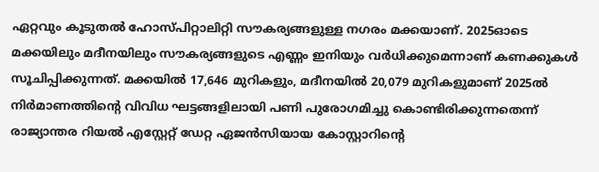ഏറ്റവും കൂടുതല്‍ ഹോസ്പിറ്റാലിറ്റി സൗകര്യങ്ങളുള്ള നഗരം മക്കയാണ്. 2025ഓടെ മക്കയിലും മദീനയിലും സൗകര്യങ്ങളുടെ എണ്ണം ഇനിയും വര്‍ധിക്കുമെന്നാണ് കണക്കുകള്‍ സൂചിപ്പിക്കുന്നത്. മക്കയില്‍ 17,646 മുറികളും, മദീനയില്‍ 20,079 മുറികളുമാണ് 2025ല്‍ നിര്‍മാണത്തിന്റെ വിവിധ ഘട്ടങ്ങളിലായി പണി പുരോഗമിച്ചു കൊണ്ടിരിക്കുന്നതെന്ന് രാജ്യാന്തര റിയല്‍ എസ്റ്റേറ്റ് ഡേറ്റ ഏജന്‍സിയായ കോസ്റ്റാറിന്റെ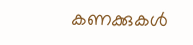കണക്കുകള്‍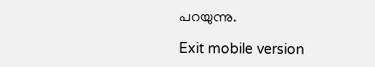പറയുന്നു.

Exit mobile version